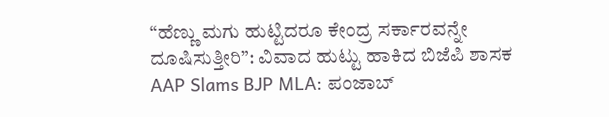“ಹೆಣ್ಣು ಮಗು ಹುಟ್ಟಿದರೂ ಕೇಂದ್ರ ಸರ್ಕಾರವನ್ನೇ ದೂಷಿಸುತ್ತೀರಿ”: ವಿವಾದ ಹುಟ್ಟು ಹಾಕಿದ ಬಿಜೆಪಿ ಶಾಸಕ
AAP Slams BJP MLA: ಪಂಜಾಬ್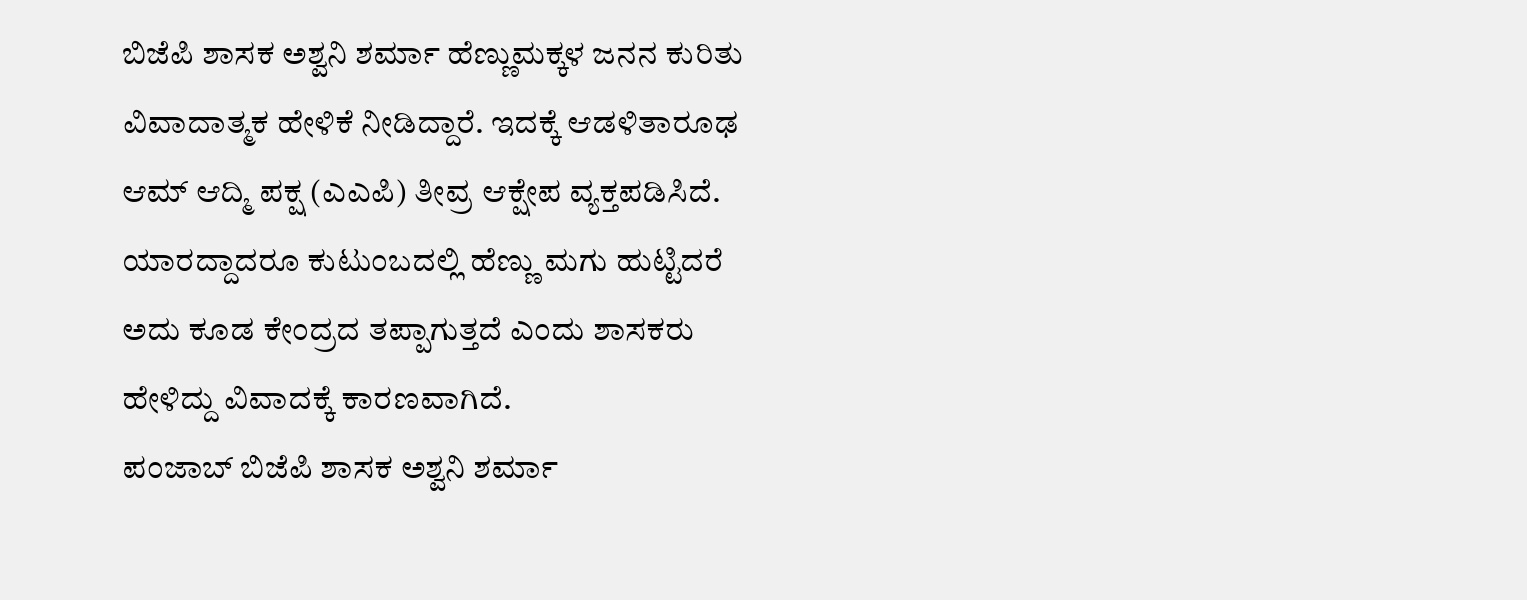ಬಿಜೆಪಿ ಶಾಸಕ ಅಶ್ವನಿ ಶರ್ಮಾ ಹೆಣ್ಣುಮಕ್ಕಳ ಜನನ ಕುರಿತು ವಿವಾದಾತ್ಮಕ ಹೇಳಿಕೆ ನೀಡಿದ್ದಾರೆ. ಇದಕ್ಕೆ ಆಡಳಿತಾರೂಢ ಆಮ್ ಆದ್ಮಿ ಪಕ್ಷ (ಎಎಪಿ) ತೀವ್ರ ಆಕ್ಷೇಪ ವ್ಯಕ್ತಪಡಿಸಿದೆ. ಯಾರದ್ದಾದರೂ ಕುಟುಂಬದಲ್ಲಿ ಹೆಣ್ಣು ಮಗು ಹುಟ್ಟಿದರೆ ಅದು ಕೂಡ ಕೇಂದ್ರದ ತಪ್ಪಾಗುತ್ತದೆ ಎಂದು ಶಾಸಕರು ಹೇಳಿದ್ದು ವಿವಾದಕ್ಕೆ ಕಾರಣವಾಗಿದೆ.
ಪಂಜಾಬ್ ಬಿಜೆಪಿ ಶಾಸಕ ಅಶ್ವನಿ ಶರ್ಮಾ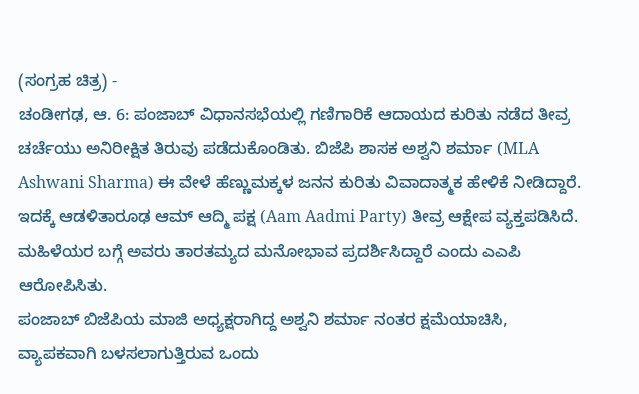(ಸಂಗ್ರಹ ಚಿತ್ರ) -
ಚಂಡೀಗಢ, ಆ. 6: ಪಂಜಾಬ್ ವಿಧಾನಸಭೆಯಲ್ಲಿ ಗಣಿಗಾರಿಕೆ ಆದಾಯದ ಕುರಿತು ನಡೆದ ತೀವ್ರ ಚರ್ಚೆಯು ಅನಿರೀಕ್ಷಿತ ತಿರುವು ಪಡೆದುಕೊಂಡಿತು. ಬಿಜೆಪಿ ಶಾಸಕ ಅಶ್ವನಿ ಶರ್ಮಾ (MLA Ashwani Sharma) ಈ ವೇಳೆ ಹೆಣ್ಣುಮಕ್ಕಳ ಜನನ ಕುರಿತು ವಿವಾದಾತ್ಮಕ ಹೇಳಿಕೆ ನೀಡಿದ್ದಾರೆ. ಇದಕ್ಕೆ ಆಡಳಿತಾರೂಢ ಆಮ್ ಆದ್ಮಿ ಪಕ್ಷ (Aam Aadmi Party) ತೀವ್ರ ಆಕ್ಷೇಪ ವ್ಯಕ್ತಪಡಿಸಿದೆ. ಮಹಿಳೆಯರ ಬಗ್ಗೆ ಅವರು ತಾರತಮ್ಯದ ಮನೋಭಾವ ಪ್ರದರ್ಶಿಸಿದ್ದಾರೆ ಎಂದು ಎಎಪಿ ಆರೋಪಿಸಿತು.
ಪಂಜಾಬ್ ಬಿಜೆಪಿಯ ಮಾಜಿ ಅಧ್ಯಕ್ಷರಾಗಿದ್ದ ಅಶ್ವನಿ ಶರ್ಮಾ ನಂತರ ಕ್ಷಮೆಯಾಚಿಸಿ, ವ್ಯಾಪಕವಾಗಿ ಬಳಸಲಾಗುತ್ತಿರುವ ಒಂದು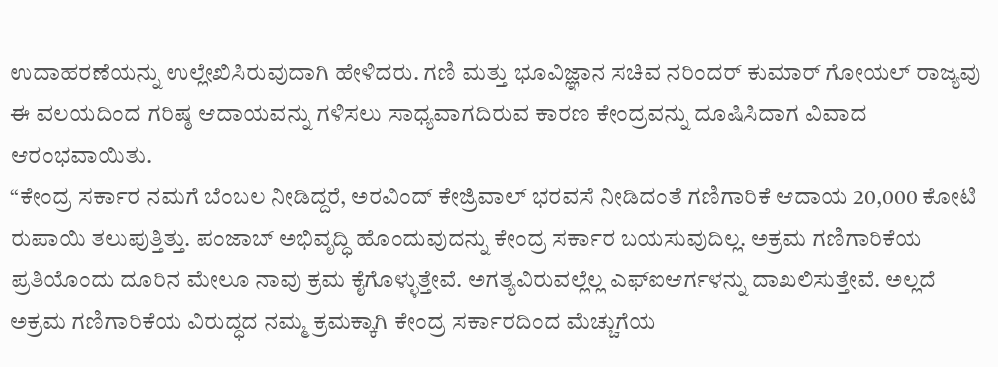ಉದಾಹರಣೆಯನ್ನು ಉಲ್ಲೇಖಿಸಿರುವುದಾಗಿ ಹೇಳಿದರು. ಗಣಿ ಮತ್ತು ಭೂವಿಜ್ಞಾನ ಸಚಿವ ನರಿಂದರ್ ಕುಮಾರ್ ಗೋಯಲ್ ರಾಜ್ಯವು ಈ ವಲಯದಿಂದ ಗರಿಷ್ಠ ಆದಾಯವನ್ನು ಗಳಿಸಲು ಸಾಧ್ಯವಾಗದಿರುವ ಕಾರಣ ಕೇಂದ್ರವನ್ನು ದೂಷಿಸಿದಾಗ ವಿವಾದ ಆರಂಭವಾಯಿತು.
“ಕೇಂದ್ರ ಸರ್ಕಾರ ನಮಗೆ ಬೆಂಬಲ ನೀಡಿದ್ದರೆ, ಅರವಿಂದ್ ಕೇಜ್ರಿವಾಲ್ ಭರವಸೆ ನೀಡಿದಂತೆ ಗಣಿಗಾರಿಕೆ ಆದಾಯ 20,000 ಕೋಟಿ ರುಪಾಯಿ ತಲುಪುತ್ತಿತ್ತು. ಪಂಜಾಬ್ ಅಭಿವೃದ್ಧಿ ಹೊಂದುವುದನ್ನು ಕೇಂದ್ರ ಸರ್ಕಾರ ಬಯಸುವುದಿಲ್ಲ. ಅಕ್ರಮ ಗಣಿಗಾರಿಕೆಯ ಪ್ರತಿಯೊಂದು ದೂರಿನ ಮೇಲೂ ನಾವು ಕ್ರಮ ಕೈಗೊಳ್ಳುತ್ತೇವೆ. ಅಗತ್ಯವಿರುವಲ್ಲೆಲ್ಲ ಎಫ್ಐಆರ್ಗಳನ್ನು ದಾಖಲಿಸುತ್ತೇವೆ. ಅಲ್ಲದೆ ಅಕ್ರಮ ಗಣಿಗಾರಿಕೆಯ ವಿರುದ್ಧದ ನಮ್ಮ ಕ್ರಮಕ್ಕಾಗಿ ಕೇಂದ್ರ ಸರ್ಕಾರದಿಂದ ಮೆಚ್ಚುಗೆಯ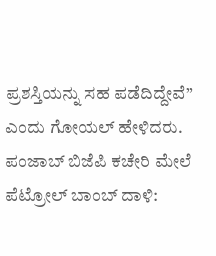ಪ್ರಶಸ್ತಿಯನ್ನು ಸಹ ಪಡೆದಿದ್ದೇವೆ” ಎಂದು ಗೋಯಲ್ ಹೇಳಿದರು.
ಪಂಜಾಬ್ ಬಿಜೆಪಿ ಕಚೇರಿ ಮೇಲೆ ಪೆಟ್ರೋಲ್ ಬಾಂಬ್ ದಾಳಿ: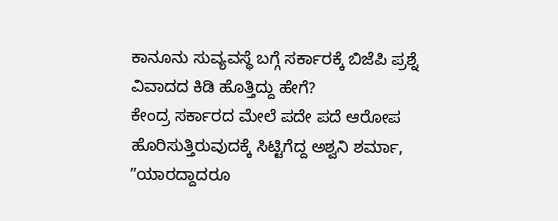ಕಾನೂನು ಸುವ್ಯವಸ್ಥೆ ಬಗ್ಗೆ ಸರ್ಕಾರಕ್ಕೆ ಬಿಜೆಪಿ ಪ್ರಶ್ನೆ
ವಿವಾದದ ಕಿಡಿ ಹೊತ್ತಿದ್ದು ಹೇಗೆ?
ಕೇಂದ್ರ ಸರ್ಕಾರದ ಮೇಲೆ ಪದೇ ಪದೆ ಆರೋಪ ಹೊರಿಸುತ್ತಿರುವುದಕ್ಕೆ ಸಿಟ್ಟಿಗೆದ್ದ ಅಶ್ವನಿ ಶರ್ಮಾ, ʼʼಯಾರದ್ದಾದರೂ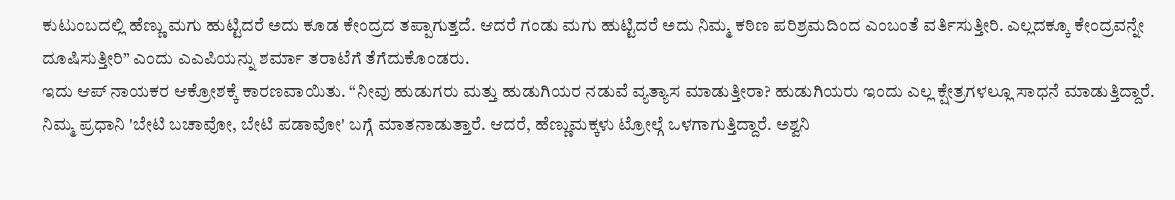ಕುಟುಂಬದಲ್ಲಿ ಹೆಣ್ಣು ಮಗು ಹುಟ್ಟಿದರೆ ಅದು ಕೂಡ ಕೇಂದ್ರದ ತಪ್ಪಾಗುತ್ತದೆ. ಆದರೆ ಗಂಡು ಮಗು ಹುಟ್ಟಿದರೆ ಅದು ನಿಮ್ಮ ಕಠಿಣ ಪರಿಶ್ರಮದಿಂದ ಎಂಬಂತೆ ವರ್ತಿಸುತ್ತೀರಿ. ಎಲ್ಲದಕ್ಕೂ ಕೇಂದ್ರವನ್ನೇ ದೂಷಿಸುತ್ತೀರಿ” ಎಂದು ಎಎಪಿಯನ್ನು ಶರ್ಮಾ ತರಾಟೆಗೆ ತೆಗೆದುಕೊಂಡರು.
ಇದು ಆಪ್ ನಾಯಕರ ಆಕ್ರೋಶಕ್ಕೆ ಕಾರಣವಾಯಿತು. “ನೀವು ಹುಡುಗರು ಮತ್ತು ಹುಡುಗಿಯರ ನಡುವೆ ವ್ಯತ್ಯಾಸ ಮಾಡುತ್ತೀರಾ? ಹುಡುಗಿಯರು ಇಂದು ಎಲ್ಲ ಕ್ಷೇತ್ರಗಳಲ್ಲೂ ಸಾಧನೆ ಮಾಡುತ್ತಿದ್ದಾರೆ. ನಿಮ್ಮ ಪ್ರಧಾನಿ 'ಬೇಟಿ ಬಚಾವೋ, ಬೇಟಿ ಪಡಾವೋ' ಬಗ್ಗೆ ಮಾತನಾಡುತ್ತಾರೆ. ಆದರೆ, ಹೆಣ್ಣುಮಕ್ಕಳು ಟ್ರೋಲ್ಗೆ ಒಳಗಾಗುತ್ತಿದ್ದಾರೆ. ಅಶ್ವನಿ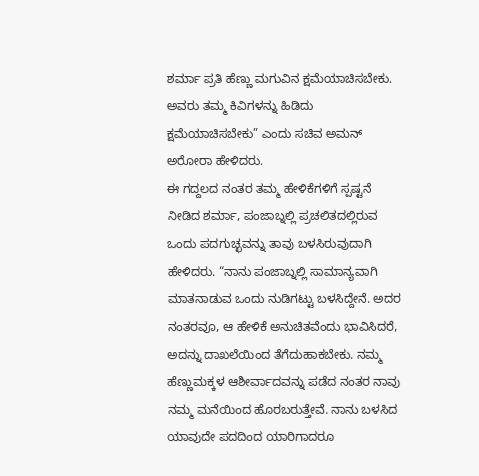ಶರ್ಮಾ ಪ್ರತಿ ಹೆಣ್ಣು ಮಗುವಿನ ಕ್ಷಮೆಯಾಚಿಸಬೇಕು. ಅವರು ತಮ್ಮ ಕಿವಿಗಳನ್ನು ಹಿಡಿದು ಕ್ಷಮೆಯಾಚಿಸಬೇಕು” ಎಂದು ಸಚಿವ ಅಮನ್ ಅರೋರಾ ಹೇಳಿದರು.
ಈ ಗದ್ದಲದ ನಂತರ ತಮ್ಮ ಹೇಳಿಕೆಗಳಿಗೆ ಸ್ಪಷ್ಟನೆ ನೀಡಿದ ಶರ್ಮಾ, ಪಂಜಾಬ್ನಲ್ಲಿ ಪ್ರಚಲಿತದಲ್ಲಿರುವ ಒಂದು ಪದಗುಚ್ಛವನ್ನು ತಾವು ಬಳಸಿರುವುದಾಗಿ ಹೇಳಿದರು. “ನಾನು ಪಂಜಾಬ್ನಲ್ಲಿ ಸಾಮಾನ್ಯವಾಗಿ ಮಾತನಾಡುವ ಒಂದು ನುಡಿಗಟ್ಟು ಬಳಸಿದ್ದೇನೆ. ಅದರ ನಂತರವೂ, ಆ ಹೇಳಿಕೆ ಅನುಚಿತವೆಂದು ಭಾವಿಸಿದರೆ, ಅದನ್ನು ದಾಖಲೆಯಿಂದ ತೆಗೆದುಹಾಕಬೇಕು. ನಮ್ಮ ಹೆಣ್ಣುಮಕ್ಕಳ ಆಶೀರ್ವಾದವನ್ನು ಪಡೆದ ನಂತರ ನಾವು ನಮ್ಮ ಮನೆಯಿಂದ ಹೊರಬರುತ್ತೇವೆ. ನಾನು ಬಳಸಿದ ಯಾವುದೇ ಪದದಿಂದ ಯಾರಿಗಾದರೂ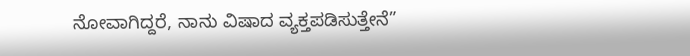ನೋವಾಗಿದ್ದರೆ, ನಾನು ವಿಷಾದ ವ್ಯಕ್ತಪಡಿಸುತ್ತೇನೆ”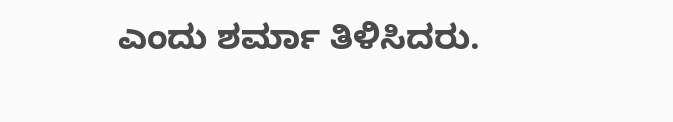ಎಂದು ಶರ್ಮಾ ತಿಳಿಸಿದರು.